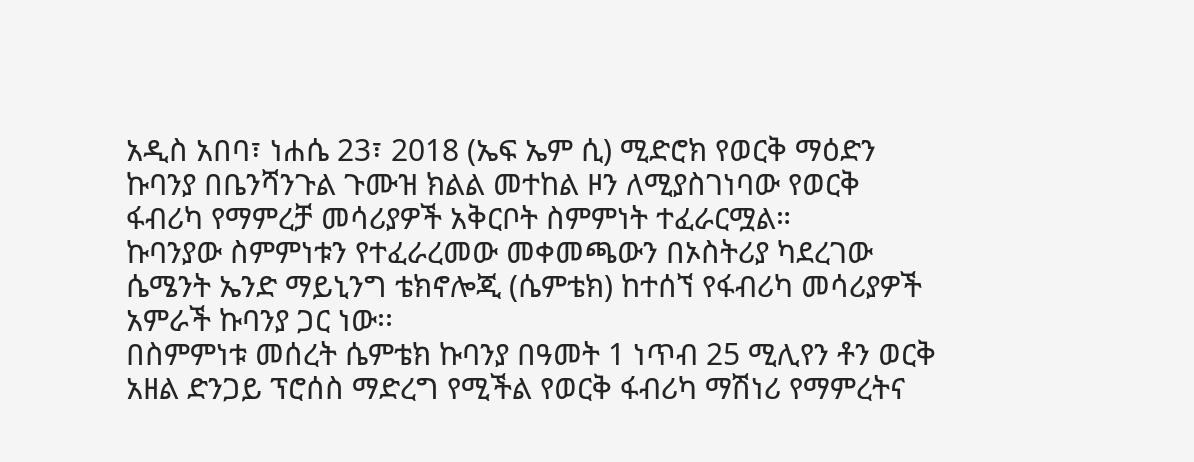አዲስ አበባ፣ ነሐሴ 23፣ 2018 (ኤፍ ኤም ሲ) ሚድሮክ የወርቅ ማዕድን ኩባንያ በቤንሻንጉል ጉሙዝ ክልል መተከል ዞን ለሚያስገነባው የወርቅ ፋብሪካ የማምረቻ መሳሪያዎች አቅርቦት ስምምነት ተፈራርሟል።
ኩባንያው ስምምነቱን የተፈራረመው መቀመጫውን በኦስትሪያ ካደረገው ሴሜንት ኤንድ ማይኒንግ ቴክኖሎጂ (ሴምቴክ) ከተሰኘ የፋብሪካ መሳሪያዎች አምራች ኩባንያ ጋር ነው፡፡
በስምምነቱ መሰረት ሴምቴክ ኩባንያ በዓመት 1 ነጥብ 25 ሚሊየን ቶን ወርቅ አዘል ድንጋይ ፕሮሰስ ማድረግ የሚችል የወርቅ ፋብሪካ ማሽነሪ የማምረትና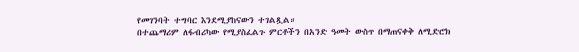የመገንባት ተግባር እንደሚያከናውን ተገልጿል።
በተጨማሪም ለፋብሪካው የሚያስፈልጉ ምርቶችን በአንድ ዓመት ውስጥ በማጠናቀቅ ለሚድሮክ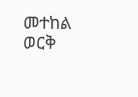መተከል ወርቅ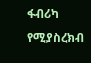ፋብሪካ የሚያስረክብ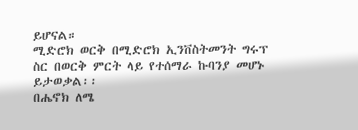ይሆናል።
ሚድሮክ ወርቅ በሚድሮክ ኢንቨስትመንት ግሩፕ ስር በወርቅ ምርት ላይ የተሰማራ ኩባንያ መሆኑ ይታወቃል፡፡
በሔኖክ ለሜ